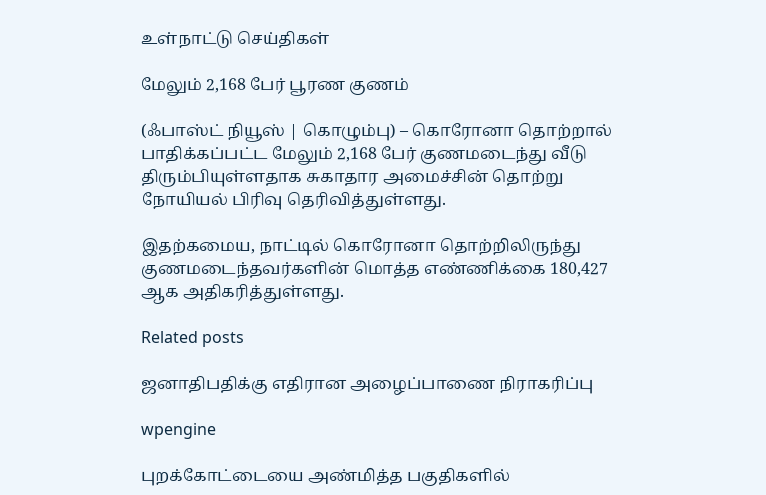உள்நாட்டு செய்திகள்

மேலும் 2,168 பேர் பூரண குணம்

(ஃபாஸ்ட் நியூஸ் | கொழும்பு) – கொரோனா தொற்றால் பாதிக்கப்பட்ட மேலும் 2,168 பேர் குணமடைந்து வீடு திரும்பியுள்ளதாக சுகாதார அமைச்சின் தொற்று நோயியல் பிரிவு தெரிவித்துள்ளது.

இதற்கமைய, நாட்டில் கொரோனா தொற்றிலிருந்து குணமடைந்தவர்களின் மொத்த எண்ணிக்கை 180,427 ஆக அதிகரித்துள்ளது.

Related posts

ஜனாதிபதிக்கு எதிரான அழைப்பாணை நிராகரிப்பு

wpengine

புறக்கோட்டையை அண்மித்த பகுதிகளில்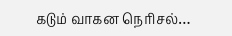கடும் வாகன நெரிசல்…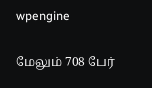wpengine

மேலும் 708 பேர்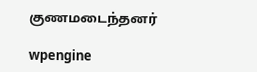குணமடைந்தனர்

wpengine